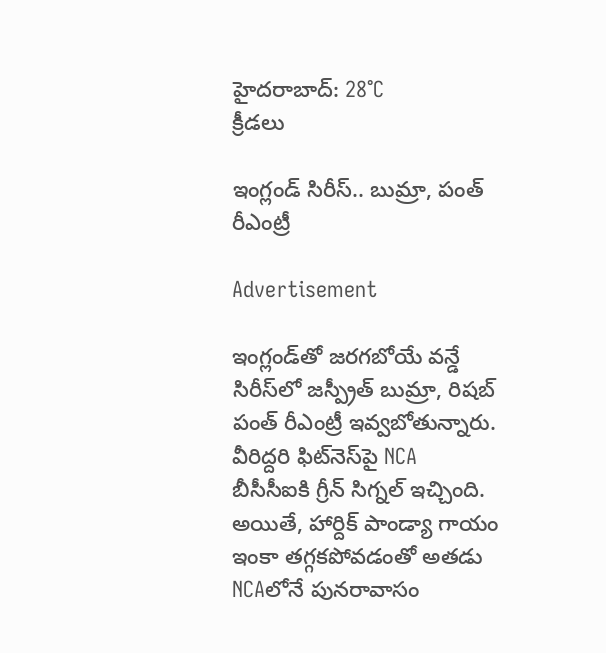హైదరాబాద్: 28°C
క్రీడలు

ఇంగ్లండ్ సిరీస్.. బుమ్రా, పంత్ రీఎంట్రీ

Advertisement

ఇంగ్లండ్‌తో జరగబోయే వన్డే సిరీస్‌లో జస్ప్రీత్ బుమ్రా, రిషబ్ పంత్ రీఎంట్రీ ఇవ్వబోతున్నారు. వీరిద్దరి ఫిట్‌నెస్‌పై NCA బీసీసీఐకి గ్రీన్ సిగ్నల్ ఇచ్చింది. అయితే, హార్దిక్ పాండ్యా గాయం ఇంకా తగ్గకపోవడంతో అతడు NCAలోనే పునరావాసం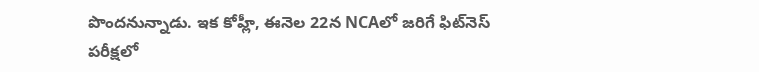పొందనున్నాడు. ఇక కోహ్లీ, ఈనెల 22న NCAలో జరిగే ఫిట్‌నెస్ పరీక్షలో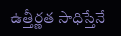ఉత్తీర్ణత సాధిస్తేనే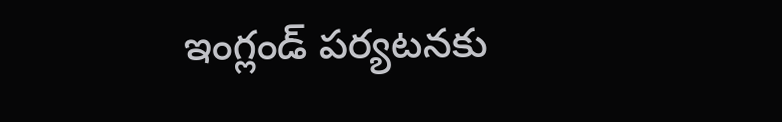ఇంగ్లండ్ పర్యటనకు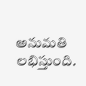అనుమతి లభిస్తుంది.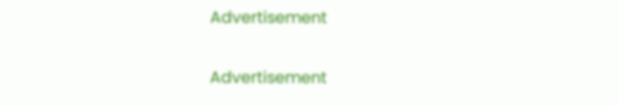Advertisement

Advertisement